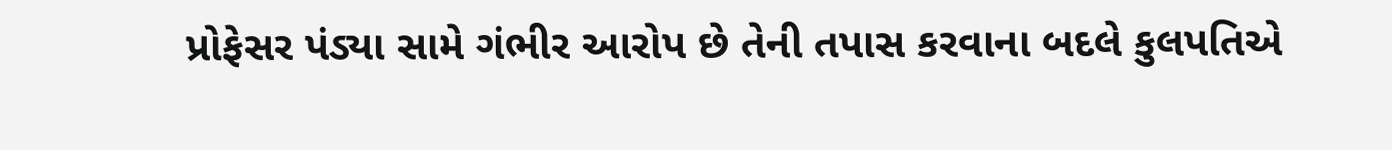પ્રોફેસર પંડ્યા સામે ગંભીર આરોપ છે તેની તપાસ કરવાના બદલે કુલપતિએ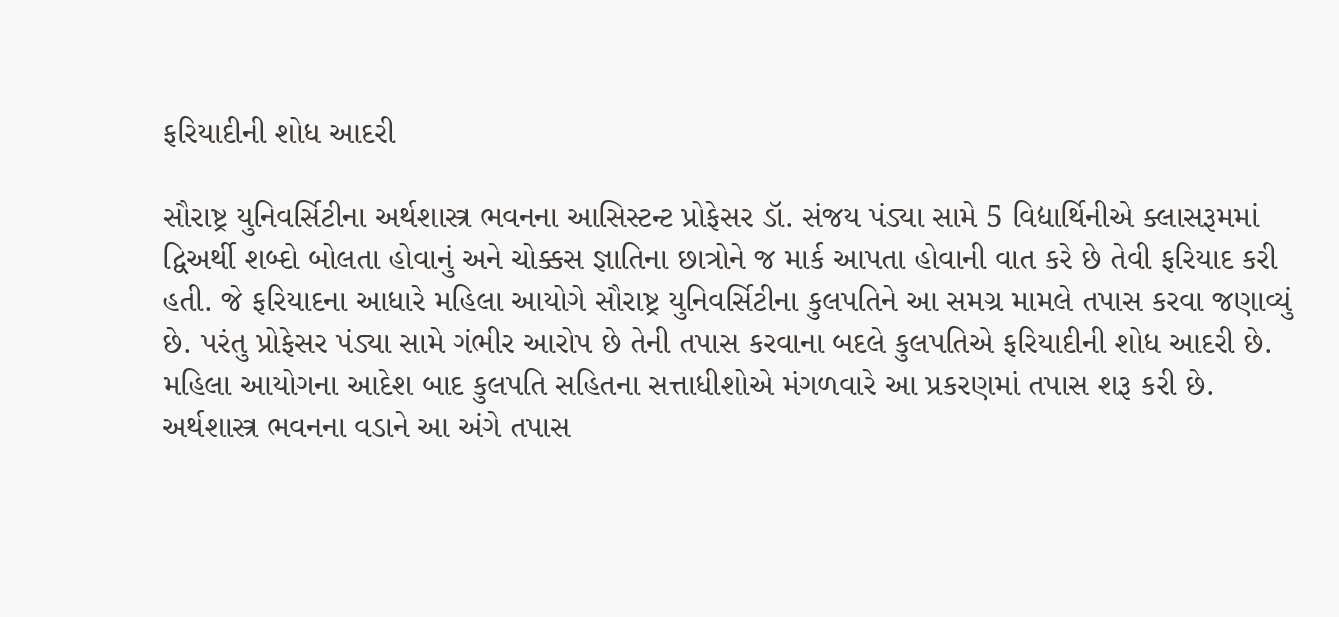ફરિયાદીની શોધ આદરી

સૌરાષ્ટ્ર યુનિવર્સિટીના અર્થશાસ્ત્ર ભવનના આસિસ્ટન્ટ પ્રોફેસર ડૉ. સંજય પંડ્યા સામે 5 વિદ્યાર્થિનીએ ક્લાસરૂમમાં દ્વિઅર્થી શબ્દો બોલતા હોવાનું અને ચોક્કસ જ્ઞાતિના છાત્રોને જ માર્ક આપતા હોવાની વાત કરે છે તેવી ફરિયાદ કરી હતી. જે ફરિયાદના આધારે મહિલા આયોગે સૌરાષ્ટ્ર યુનિવર્સિટીના કુલપતિને આ સમગ્ર મામલે તપાસ કરવા જણાવ્યું છે. પરંતુ પ્રોફેસર પંડ્યા સામે ગંભીર આરોપ છે તેની તપાસ કરવાના બદલે કુલપતિએ ફરિયાદીની શોધ આદરી છે. મહિલા આયોગના આદેશ બાદ કુલપતિ સહિતના સત્તાધીશોએ મંગળવારે આ પ્રકરણમાં તપાસ શરૂ કરી છે. અર્થશાસ્ત્ર ભવનના વડાને આ અંગે તપાસ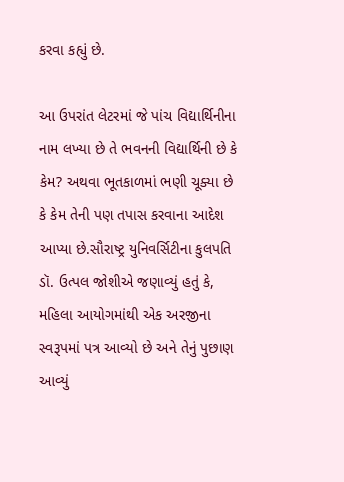કરવા કહ્યું છે.

આ ઉપરાંત લેટરમાં જે પાંચ વિદ્યાર્થિનીના નામ લખ્યા છે તે ભવનની વિદ્યાર્થિની છે કે કેમ? અથવા ભૂતકાળમાં ભણી ચૂક્યા છે કે કેમ તેની પણ તપાસ કરવાના આદેશ આપ્યા છે.સૌરાષ્ટ્ર યુનિવર્સિટીના કુલપતિ ડૉ. ઉત્પલ જોશીએ જણાવ્યું હતું કે, મહિલા આયોગમાંથી એક અરજીના સ્વરૂપમાં પત્ર આવ્યો છે અને તેનું પુછાણ આવ્યું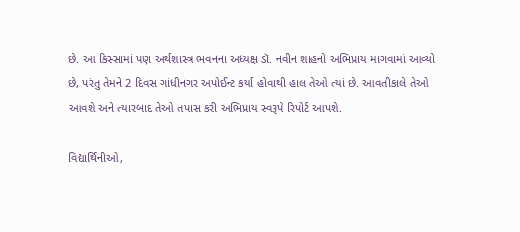છે. આ કિસ્સામાં પણ અર્થશાસ્ત્ર ભવનના અધ્યક્ષ ડૉ. નવીન શાહનો અભિપ્રાય માગવામાં આવ્યો છે, પરંતુ તેમને 2 દિવસ ગાંધીનગર અપોઈન્ટ કર્યા હોવાથી હાલ તેઓ ત્યાં છે. આવતીકાલે તેઓ આવશે અને ત્યારબાદ તેઓ તપાસ કરી અભિપ્રાય સ્વરૂપે રિપોર્ટ આપશે.

વિદ્યાર્થિનીઓ,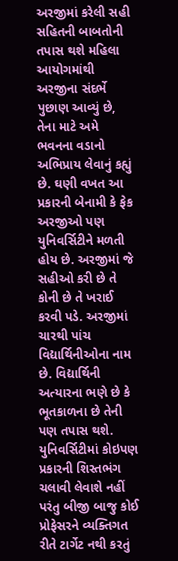અરજીમાં કરેલી સહી સહિતની બાબતોની તપાસ થશે મહિલા આયોગમાંથી અરજીના સંદર્ભે પુછાણ આવ્યું છે, તેના માટે અમે ભવનના વડાનો અભિપ્રાય લેવાનું કહ્યું છે. ઘણી વખત આ પ્રકારની બેનામી કે ફેક અરજીઓ પણ યુનિવર્સિટીને મળતી હોય છે. અરજીમાં જે સહીઓ કરી છે તે કોની છે તે ખરાઈ કરવી પડે. અરજીમાં ચારથી પાંચ વિદ્યાર્થિનીઓના નામ છે. વિદ્યાર્થિની અત્યારના ભણે છે કે ભૂતકાળના છે તેની પણ તપાસ થશે. યુનિવર્સિટીમાં કોઇપણ પ્રકારની શિસ્તભંગ ચલાવી લેવાશે નહીં પરંતુ બીજી બાજુ કોઈ પ્રોફેસરને વ્યક્તિગત રીતે ટાર્ગેટ નથી કરતું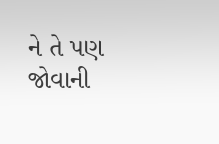ને તે પણ જોવાની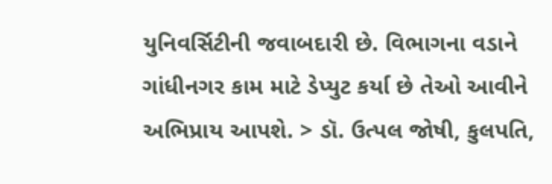યુનિવર્સિટીની જવાબદારી છે. વિભાગના વડાને ગાંધીનગર કામ માટે ડેપ્યુટ કર્યા છે તેઓ આવીને અભિપ્રાય આપશે. > ડૉ. ઉત્પલ જોષી, કુલપતિ,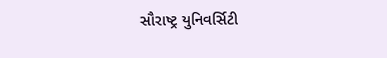સૌરાષ્ટ્ર યુનિવર્સિટી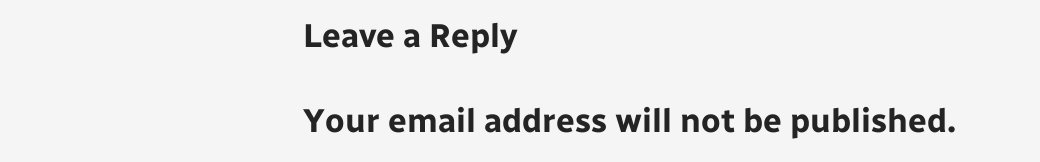Leave a Reply

Your email address will not be published.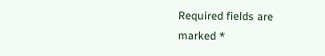Required fields are marked *